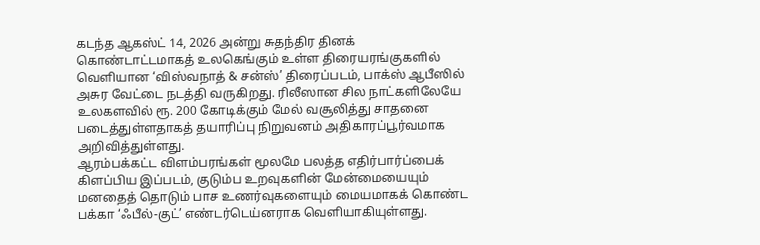கடந்த ஆகஸ்ட் 14, 2026 அன்று சுதந்திர தினக் கொண்டாட்டமாகத் உலகெங்கும் உள்ள திரையரங்குகளில் வெளியான ‘விஸ்வநாத் & சன்ஸ்’ திரைப்படம், பாக்ஸ் ஆபீஸில் அசுர வேட்டை நடத்தி வருகிறது. ரிலீஸான சில நாட்களிலேயே உலகளவில் ரூ. 200 கோடிக்கும் மேல் வசூலித்து சாதனை படைத்துள்ளதாகத் தயாரிப்பு நிறுவனம் அதிகாரப்பூர்வமாக அறிவித்துள்ளது.
ஆரம்பக்கட்ட விளம்பரங்கள் மூலமே பலத்த எதிர்பார்ப்பைக் கிளப்பிய இப்படம், குடும்ப உறவுகளின் மேன்மையையும் மனதைத் தொடும் பாச உணர்வுகளையும் மையமாகக் கொண்ட பக்கா ‘ஃபீல்-குட்’ எண்டர்டெய்னராக வெளியாகியுள்ளது.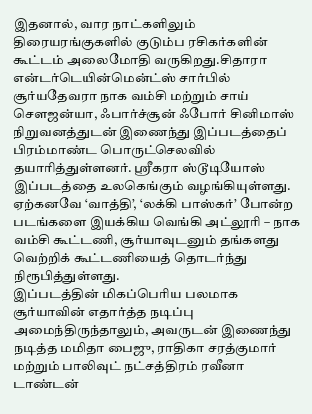இதனால், வார நாட்களிலும் திரையரங்குகளில் குடும்ப ரசிகர்களின் கூட்டம் அலைமோதி வருகிறது.சிதாரா என்டர்டெயின்மென்ட்ஸ் சார்பில் சூர்யதேவரா நாக வம்சி மற்றும் சாய் சௌஜன்யா, ஃபார்ச்சூன் ஃபோர் சினிமாஸ் நிறுவனத்துடன் இணைந்து இப்படத்தைப் பிரம்மாண்ட பொருட்செலவில் தயாரித்துள்ளனர். ஸ்ரீகரா ஸ்டூடியோஸ் இப்படத்தை உலகெங்கும் வழங்கியுள்ளது. ஏற்கனவே ‘வாத்தி’, ‘லக்கி பாஸ்கர்’ போன்ற படங்களை இயக்கிய வெங்கி அட்லூரி – நாக வம்சி கூட்டணி, சூர்யாவுடனும் தங்களது வெற்றிக் கூட்டணியைத் தொடர்ந்து நிரூபித்துள்ளது.
இப்படத்தின் மிகப்பெரிய பலமாக சூர்யாவின் எதார்த்த நடிப்பு அமைந்திருந்தாலும், அவருடன் இணைந்து நடித்த மமிதா பைஜு, ராதிகா சரத்குமார் மற்றும் பாலிவுட் நட்சத்திரம் ரவீனா டாண்டன்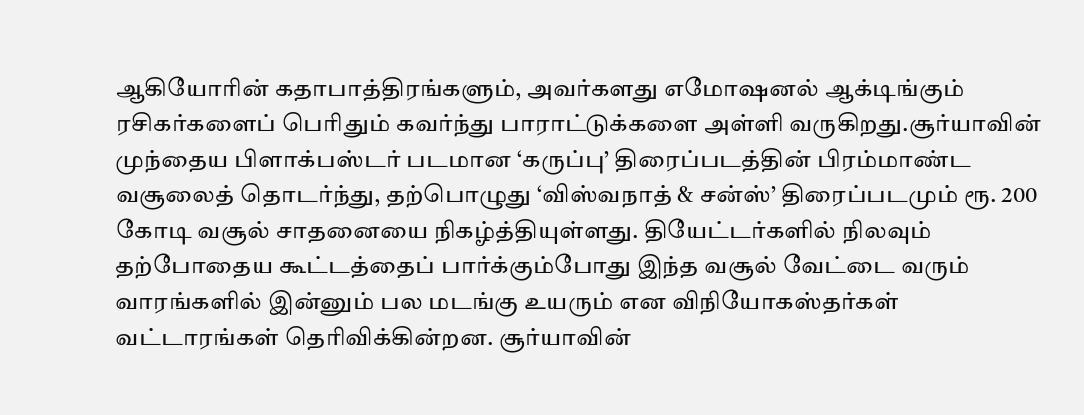ஆகியோரின் கதாபாத்திரங்களும், அவர்களது எமோஷனல் ஆக்டிங்கும் ரசிகர்களைப் பெரிதும் கவர்ந்து பாராட்டுக்களை அள்ளி வருகிறது.சூர்யாவின் முந்தைய பிளாக்பஸ்டர் படமான ‘கருப்பு’ திரைப்படத்தின் பிரம்மாண்ட வசூலைத் தொடர்ந்து, தற்பொழுது ‘விஸ்வநாத் & சன்ஸ்’ திரைப்படமும் ரூ. 200 கோடி வசூல் சாதனையை நிகழ்த்தியுள்ளது. தியேட்டர்களில் நிலவும் தற்போதைய கூட்டத்தைப் பார்க்கும்போது இந்த வசூல் வேட்டை வரும் வாரங்களில் இன்னும் பல மடங்கு உயரும் என விநியோகஸ்தர்கள் வட்டாரங்கள் தெரிவிக்கின்றன. சூர்யாவின்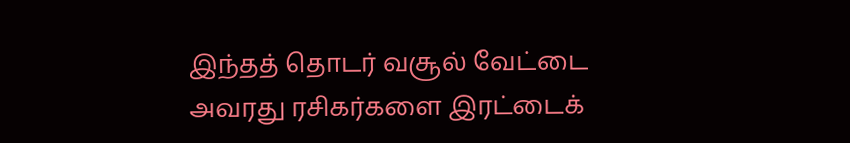இந்தத் தொடர் வசூல் வேட்டை அவரது ரசிகர்களை இரட்டைக்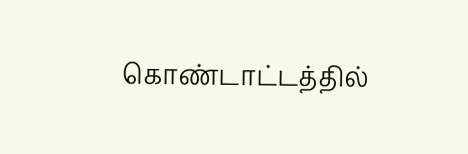கொண்டாட்டத்தில்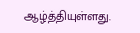ஆழ்த்தியுள்ளது.